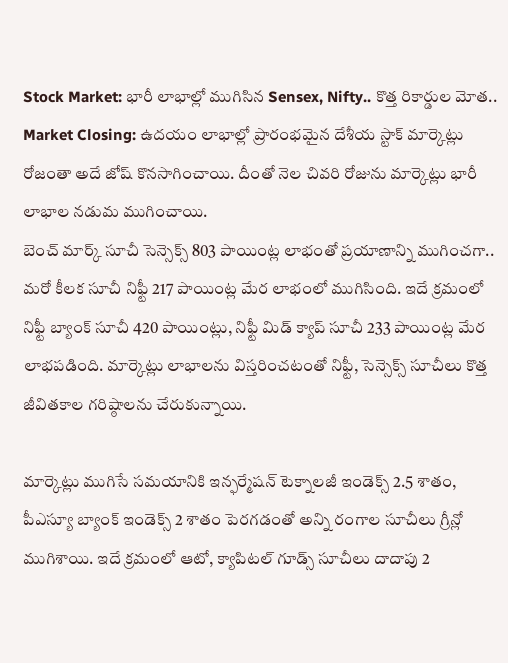Stock Market: భారీ లాభాల్లో ముగిసిన Sensex, Nifty.. కొత్త రికార్డుల మోత..
Market Closing: ఉదయం లాభాల్లో ప్రారంభమైన దేశీయ స్టాక్ మార్కెట్లు రోజంతా అదే జోష్ కొనసాగించాయి. దీంతో నెల చివరి రోజును మార్కెట్లు భారీ లాభాల నడుమ ముగించాయి.
బెంచ్ మార్క్ సూచీ సెన్సెక్స్ 803 పాయింట్ల లాభంతో ప్రయాణాన్ని ముగించగా.. మరో కీలక సూచీ నిఫ్టీ 217 పాయింట్ల మేర లాభంలో ముగిసింది. ఇదే క్రమంలో నిఫ్టీ బ్యాంక్ సూచీ 420 పాయింట్లు, నిఫ్టీ మిడ్ క్యాప్ సూచీ 233 పాయింట్ల మేర లాభపడింది. మార్కెట్లు లాభాలను విస్తరించటంతో నిఫ్టీ, సెన్సెక్స్ సూచీలు కొత్త జీవితకాల గరిష్ఠాలను చేరుకున్నాయి.

మార్కెట్లు ముగిసే సమయానికి ఇన్ఫర్మేషన్ టెక్నాలజీ ఇండెక్స్ 2.5 శాతం, పీఎస్యూ బ్యాంక్ ఇండెక్స్ 2 శాతం పెరగడంతో అన్ని రంగాల సూచీలు గ్రీన్లో ముగిశాయి. ఇదే క్రమంలో ఆటో, క్యాపిటల్ గూడ్స్ సూచీలు దాదాపు 2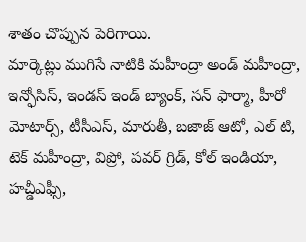శాతం చొప్పున పెరిగాయి.
మార్కెట్లు ముగిసే నాటికి మహీంద్రా అండ్ మహీంద్రా, ఇన్ఫోసిస్, ఇండస్ ఇండ్ బ్యాంక్, సన్ ఫార్మా, హీరో మోటార్స్, టీసీఎస్, మారుతీ, బజాజ్ ఆటో, ఎల్ టి, టెక్ మహీంద్రా, విప్రో, పవర్ గ్రిడ్, కోల్ ఇండియా, హచ్డీఎఫ్సీ,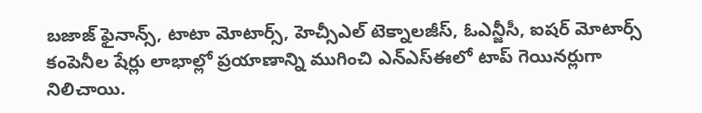బజాజ్ ఫైనాన్స్, టాటా మోటార్స్, హెచ్సీఎల్ టెక్నాలజీస్, ఓఎన్జీసీ, ఐషర్ మోటార్స్ కంపెనీల షేర్లు లాభాల్లో ప్రయాణాన్ని ముగించి ఎన్ఎస్ఈలో టాప్ గెయినర్లుగా నిలిచాయి.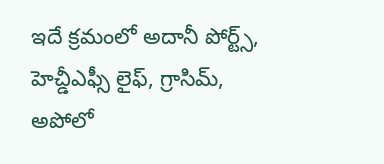ఇదే క్రమంలో అదానీ పోర్ట్స్, హెచ్డీఎఫ్సీ లైఫ్, గ్రాసిమ్, అపోలో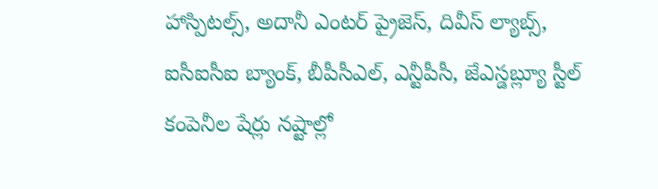హాస్పిటల్స్, అదానీ ఎంటర్ ప్రైజెస్, దివీస్ ల్యాబ్స్, ఐసీఐసీఐ బ్యాంక్, బీపీసీఎల్, ఎన్టీపీసీ, జేఎస్డబ్ల్యూ స్టీల్ కంపెనీల షేర్లు నష్టాల్లో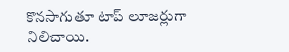కొనసాగుతూ టాప్ లూజర్లుగా నిలిచాయి.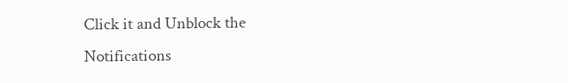Click it and Unblock the Notifications